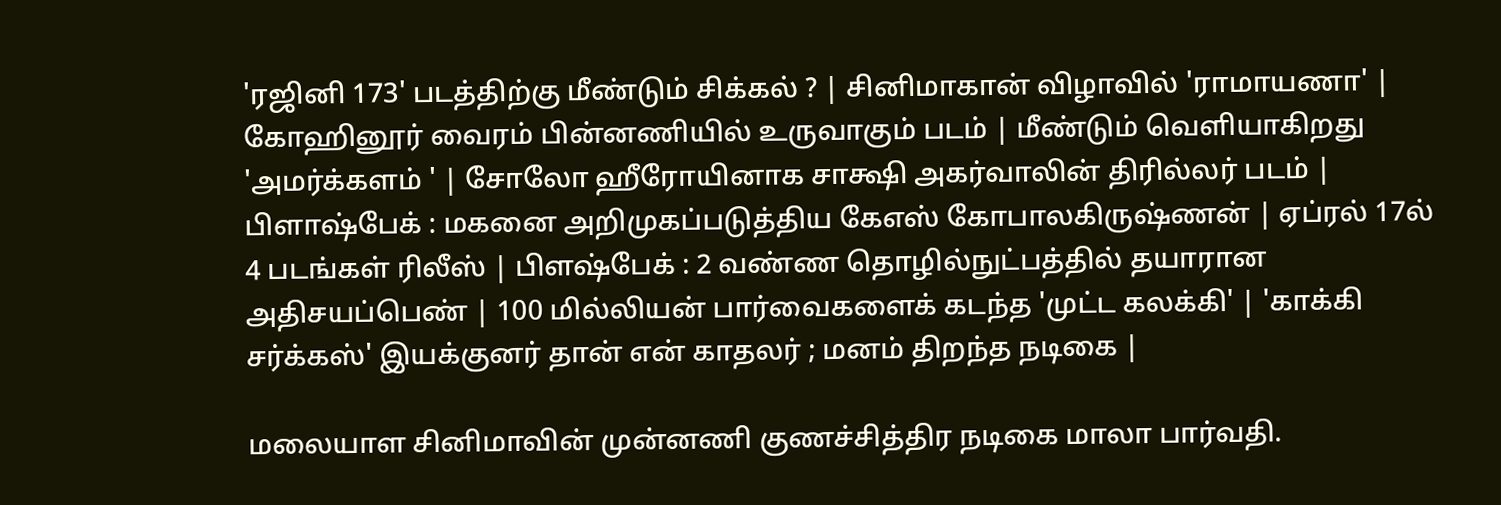'ரஜினி 173' படத்திற்கு மீண்டும் சிக்கல் ? | சினிமாகான் விழாவில் 'ராமாயணா' | கோஹினூர் வைரம் பின்னணியில் உருவாகும் படம் | மீண்டும் வெளியாகிறது 'அமர்க்களம் ' | சோலோ ஹீரோயினாக சாக்ஷி அகர்வாலின் திரில்லர் படம் | பிளாஷ்பேக் : மகனை அறிமுகப்படுத்திய கேஎஸ் கோபாலகிருஷ்ணன் | ஏப்ரல் 17ல் 4 படங்கள் ரிலீஸ் | பிளஷ்பேக் : 2 வண்ண தொழில்நுட்பத்தில் தயாரான அதிசயப்பெண் | 100 மில்லியன் பார்வைகளைக் கடந்த 'முட்ட கலக்கி' | 'காக்கி சர்க்கஸ்' இயக்குனர் தான் என் காதலர் ; மனம் திறந்த நடிகை |

மலையாள சினிமாவின் முன்னணி குணச்சித்திர நடிகை மாலா பார்வதி.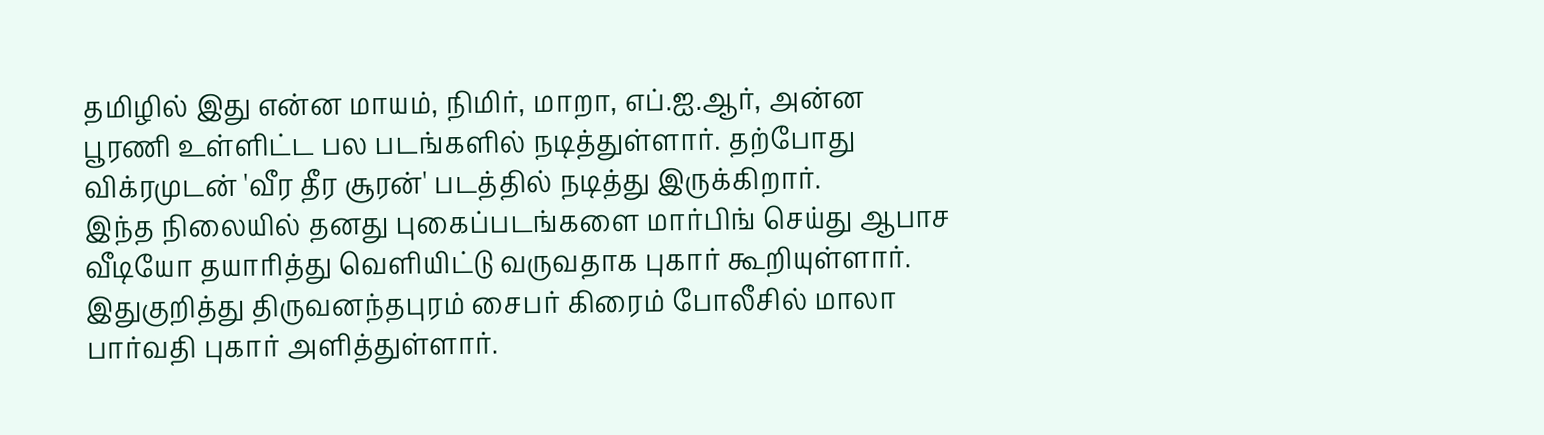தமிழில் இது என்ன மாயம், நிமிர், மாறா, எப்.ஐ.ஆர், அன்ன பூரணி உள்ளிட்ட பல படங்களில் நடித்துள்ளார். தற்போது விக்ரமுடன் 'வீர தீர சூரன்' படத்தில் நடித்து இருக்கிறார்.
இந்த நிலையில் தனது புகைப்படங்களை மார்பிங் செய்து ஆபாச வீடியோ தயாரித்து வெளியிட்டு வருவதாக புகார் கூறியுள்ளார். இதுகுறித்து திருவனந்தபுரம் சைபர் கிரைம் போலீசில் மாலா பார்வதி புகார் அளித்துள்ளார்.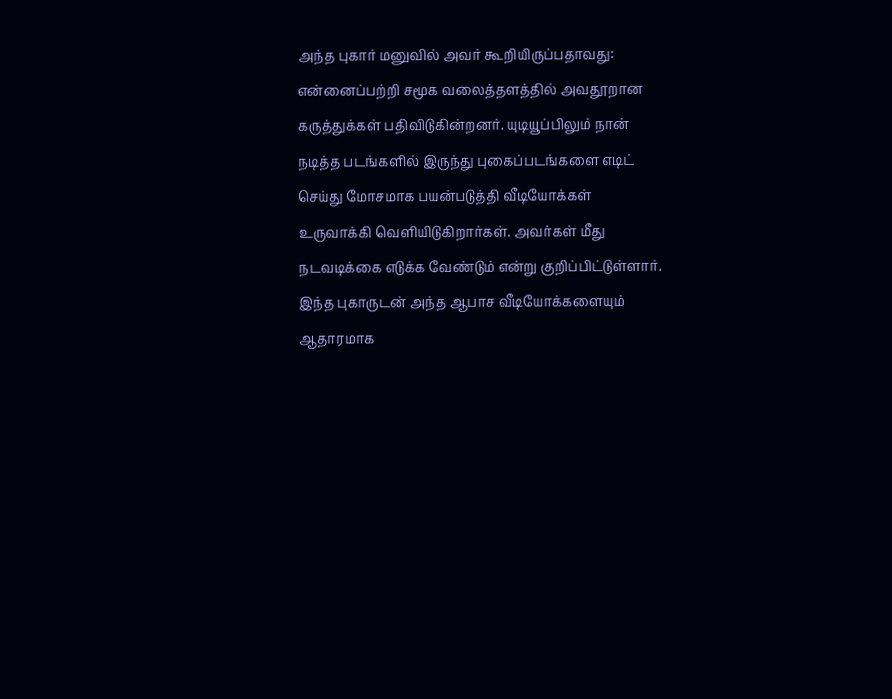அந்த புகார் மனுவில் அவர் கூறியிருப்பதாவது:
என்னைப்பற்றி சமூக வலைத்தளத்தில் அவதூறான கருத்துக்கள் பதிவிடுகின்றனர். யுடியூப்பிலும் நான் நடித்த படங்களில் இருந்து புகைப்படங்களை எடிட் செய்து மோசமாக பயன்படுத்தி வீடியோக்கள் உருவாக்கி வெளியிடுகிறார்கள். அவர்கள் மீது நடவடிக்கை எடுக்க வேண்டும் என்று குறிப்பிட்டுள்ளார்.
இந்த புகாருடன் அந்த ஆபாச வீடியோக்களையும் ஆதாரமாக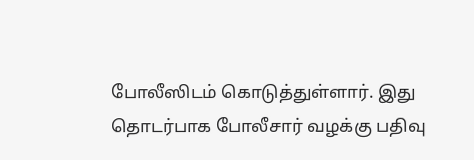போலீஸிடம் கொடுத்துள்ளார். இது தொடர்பாக போலீசார் வழக்கு பதிவு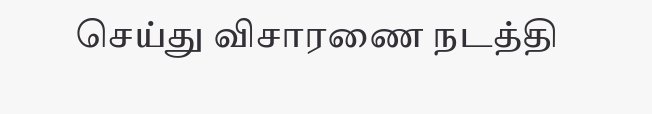செய்து விசாரணை நடத்தி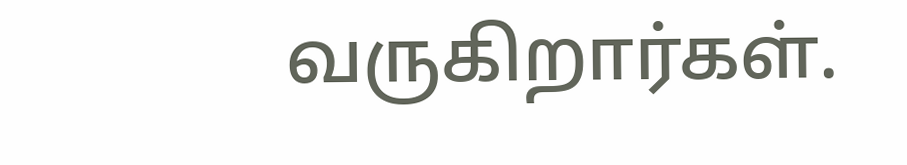வருகிறார்கள்.